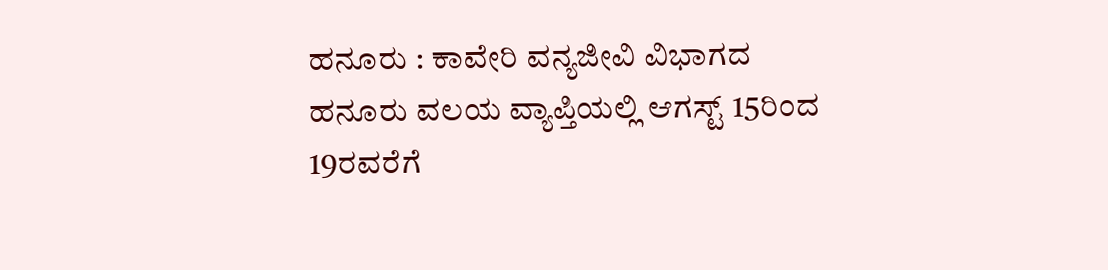ಹನೂರು : ಕಾವೇರಿ ವನ್ಯಜೀವಿ ವಿಭಾಗದ ಹನೂರು ವಲಯ ವ್ಯಾಪ್ತಿಯಲ್ಲಿ ಆಗಸ್ಟ್ 15ರಿಂದ 19ರವರೆಗೆ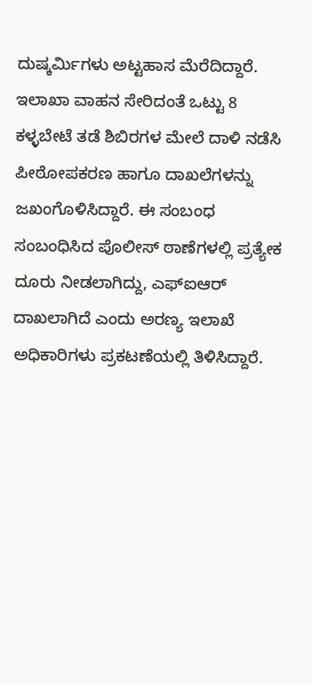ದುಷ್ಕರ್ಮಿಗಳು ಅಟ್ಟಹಾಸ ಮೆರೆದಿದ್ದಾರೆ. ಇಲಾಖಾ ವಾಹನ ಸೇರಿದಂತೆ ಒಟ್ಟು 8 ಕಳ್ಳಬೇಟೆ ತಡೆ ಶಿಬಿರಗಳ ಮೇಲೆ ದಾಳಿ ನಡೆಸಿ ಪೀಠೋಪಕರಣ ಹಾಗೂ ದಾಖಲೆಗಳನ್ನು ಜಖಂಗೊಳಿಸಿದ್ದಾರೆ. ಈ ಸಂಬಂಧ ಸಂಬಂಧಿಸಿದ ಪೊಲೀಸ್ ಠಾಣೆಗಳಲ್ಲಿ ಪ್ರತ್ಯೇಕ ದೂರು ನೀಡಲಾಗಿದ್ದು, ಎಫ್ಐಆರ್ ದಾಖಲಾಗಿದೆ ಎಂದು ಅರಣ್ಯ ಇಲಾಖೆ ಅಧಿಕಾರಿಗಳು ಪ್ರಕಟಣೆಯಲ್ಲಿ ತಿಳಿಸಿದ್ದಾರೆ.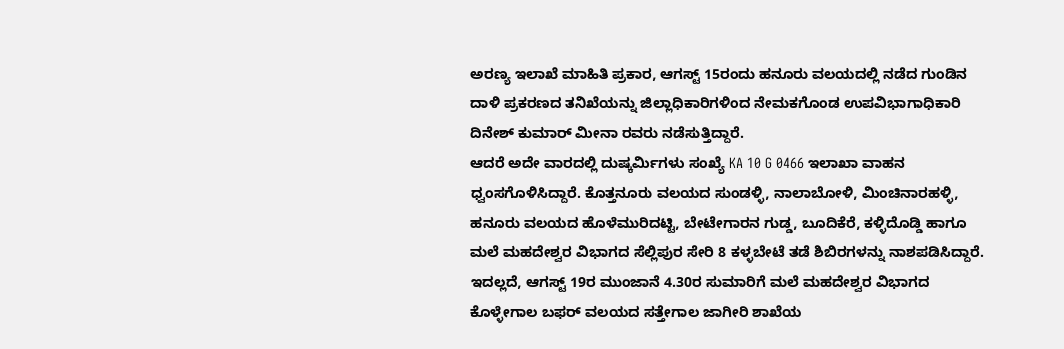ಅರಣ್ಯ ಇಲಾಖೆ ಮಾಹಿತಿ ಪ್ರಕಾರ, ಆಗಸ್ಟ್ 15ರಂದು ಹನೂರು ವಲಯದಲ್ಲಿ ನಡೆದ ಗುಂಡಿನ ದಾಳಿ ಪ್ರಕರಣದ ತನಿಖೆಯನ್ನು ಜಿಲ್ಲಾಧಿಕಾರಿಗಳಿಂದ ನೇಮಕಗೊಂಡ ಉಪವಿಭಾಗಾಧಿಕಾರಿ ದಿನೇಶ್ ಕುಮಾರ್ ಮೀನಾ ರವರು ನಡೆಸುತ್ತಿದ್ದಾರೆ.
ಆದರೆ ಅದೇ ವಾರದಲ್ಲಿ ದುಷ್ಕರ್ಮಿಗಳು ಸಂಖ್ಯೆ KA 10 G 0466 ಇಲಾಖಾ ವಾಹನ ಧ್ವಂಸಗೊಳಿಸಿದ್ದಾರೆ. ಕೊತ್ತನೂರು ವಲಯದ ಸುಂಡಳ್ಳಿ, ನಾಲಾಬೋಳಿ, ಮಿಂಚಿನಾರಹಳ್ಳಿ, ಹನೂರು ವಲಯದ ಹೊಳೆಮುರಿದಟ್ಟಿ, ಬೇಟೇಗಾರನ ಗುಡ್ಡ, ಬೂದಿಕೆರೆ, ಕಳ್ಳಿದೊಡ್ಡಿ ಹಾಗೂ ಮಲೆ ಮಹದೇಶ್ವರ ವಿಭಾಗದ ಸೆಲ್ಲಿಪುರ ಸೇರಿ 8 ಕಳ್ಳಬೇಟೆ ತಡೆ ಶಿಬಿರಗಳನ್ನು ನಾಶಪಡಿಸಿದ್ದಾರೆ.
ಇದಲ್ಲದೆ, ಆಗಸ್ಟ್ 19ರ ಮುಂಜಾನೆ 4.30ರ ಸುಮಾರಿಗೆ ಮಲೆ ಮಹದೇಶ್ವರ ವಿಭಾಗದ ಕೊಳ್ಳೇಗಾಲ ಬಫರ್ ವಲಯದ ಸತ್ತೇಗಾಲ ಜಾಗೀರಿ ಶಾಖೆಯ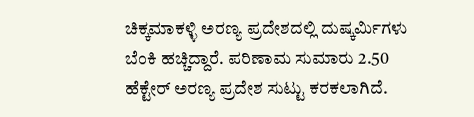ಚಿಕ್ಕಮಾಕಳ್ಳಿ ಅರಣ್ಯ ಪ್ರದೇಶದಲ್ಲಿ ದುಷ್ಕರ್ಮಿಗಳು ಬೆಂಕಿ ಹಚ್ಚಿದ್ದಾರೆ. ಪರಿಣಾಮ ಸುಮಾರು 2.50 ಹೆಕ್ಟೇರ್ ಅರಣ್ಯ ಪ್ರದೇಶ ಸುಟ್ಟು ಕರಕಲಾಗಿದೆ.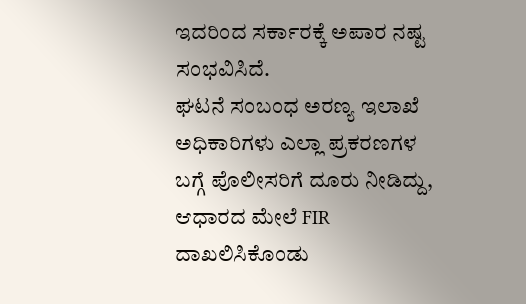ಇದರಿಂದ ಸರ್ಕಾರಕ್ಕೆ ಅಪಾರ ನಷ್ಟ ಸಂಭವಿಸಿದೆ.
ಘಟನೆ ಸಂಬಂಧ ಅರಣ್ಯ ಇಲಾಖೆ ಅಧಿಕಾರಿಗಳು ಎಲ್ಲಾ ಪ್ರಕರಣಗಳ ಬಗ್ಗೆ ಪೊಲೀಸರಿಗೆ ದೂರು ನೀಡಿದ್ದು, ಆಧಾರದ ಮೇಲೆ FIR ದಾಖಲಿಸಿಕೊಂಡು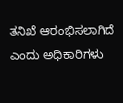ತನಿಖೆ ಆರಂಭಿಸಲಾಗಿದೆ ಎಂದು ಅಧಿಕಾರಿಗಳು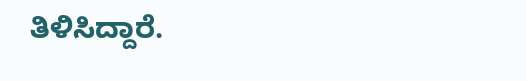ತಿಳಿಸಿದ್ದಾರೆ.